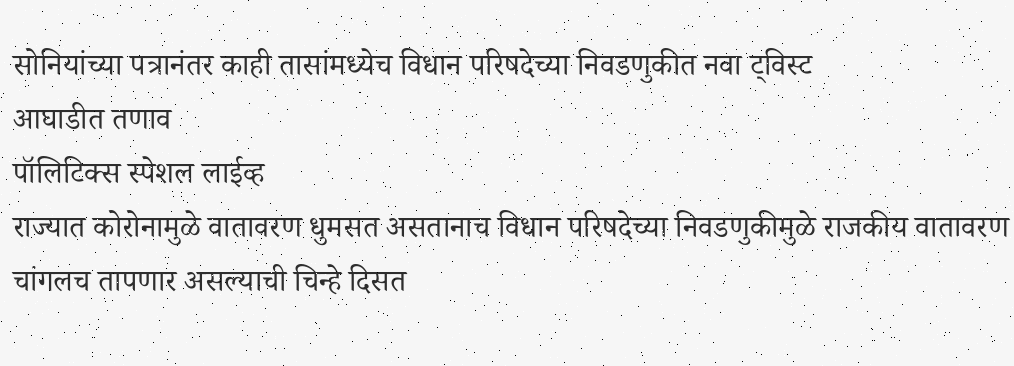सोनियांच्या पत्रानंतर काही तासांमध्येच विधान परिषदेच्या निवडणुकीत नवा ट्विस्ट
आघाडीत तणाव
पॉलिटिक्स स्पेशल लाईव्ह
राज्यात कोरोनामुळे वातावरण धुमसत असतानाच विधान परिषदेच्या निवडणुकीमुळे राजकीय वातावरण चांगलच तापणार असल्याची चिन्हे दिसत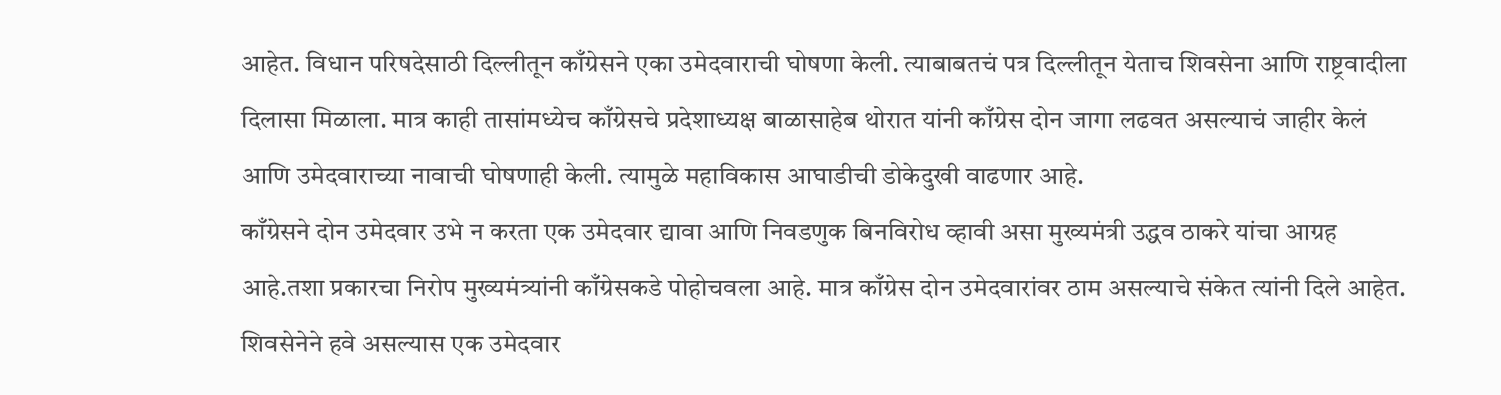आहेत. विधान परिषदेसाठी दिल्लीतून काँग्रेसने एका उमेदवाराची घोषणा केली. त्याबाबतचं पत्र दिल्लीतून येताच शिवसेना आणि राष्ट्रवादीला दिलासा मिळाला. मात्र काही तासांमध्येच काँग्रेसचे प्रदेशाध्यक्ष बाळासाहेब थोरात यांनी काँग्रेस दोन जागा लढवत असल्याचं जाहीर केलं आणि उमेदवाराच्या नावाची घोषणाही केली. त्यामुळे महाविकास आघाडीची डोकेदुखी वाढणार आहे.
काँग्रेसने दोन उमेदवार उभे न करता एक उमेदवार द्यावा आणि निवडणुक बिनविरोध व्हावी असा मुख्यमंत्री उद्धव ठाकरे यांचा आग्रह आहे.तशा प्रकारचा निरोप मुख्यमंत्र्यांनी काँग्रेसकडे पोहोचवला आहे. मात्र काँग्रेस दोन उमेदवारांवर ठाम असल्याचे संकेत त्यांनी दिले आहेत.
शिवसेनेने हवे असल्यास एक उमेदवार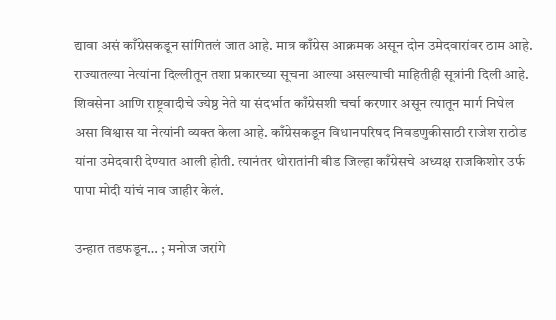द्यावा असं काँग्रेसकडून सांगितलं जात आहे. मात्र काँग्रेस आक्रमक असून दोन उमेदवारांवर ठाम आहे. राज्यातल्या नेत्यांना दिल्लीतून तशा प्रकारच्या सूचना आल्या असल्याची माहितीही सूत्रांनी दिली आहे.
शिवसेना आणि राष्ट्रवादीचे ज्येष्ठ नेते या संदर्भात काँग्रेसशी चर्चा करणार असून त्यातून मार्ग निघेल असा विश्वास या नेत्यांनी व्यक्त केला आहे. काँग्रेसकडून विधानपरिषद निवडणुकीसाठी राजेश राठोड यांना उमेदवारी देण्यात आली होती. त्यानंतर थोरातांनी बीड जिल्हा काँग्रेसचे अध्यक्ष राजकिशोर उर्फ पापा मोदी यांचं नाव जाहीर केलं.

उन्हात तडफडून… ; मनोज जरांगे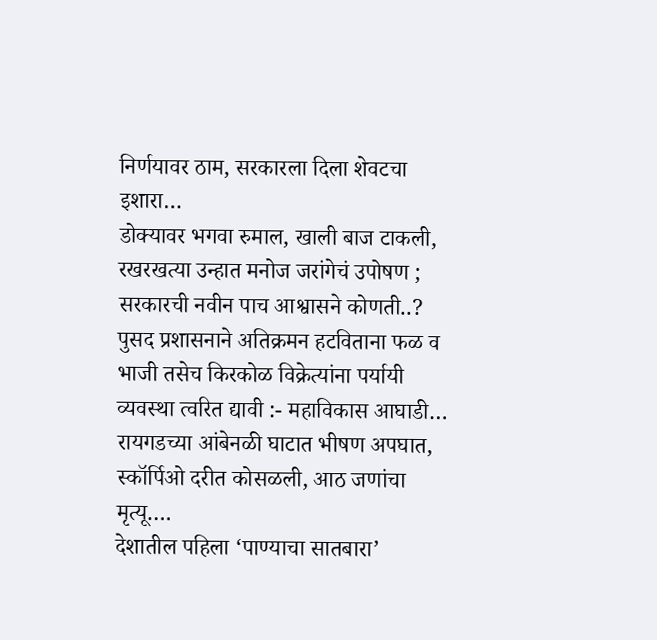निर्णयावर ठाम, सरकारला दिला शेवटचा इशारा…
डोक्यावर भगवा रुमाल, खाली बाज टाकली, रखरखत्या उन्हात मनोज जरांगेचं उपोषण ; सरकारची नवीन पाच आश्वासने कोणती..?
पुसद प्रशासनाने अतिक्रमन हटविताना फळ व भाजी तसेच किरकोळ विक्रेत्यांना पर्यायी व्यवस्था त्वरित द्यावी :- महाविकास आघाडी…
रायगडच्या आंबेनळी घाटात भीषण अपघात, स्कॉर्पिओ दरीत कोसळली, आठ जणांचा मृत्यू….
देशातील पहिला ‘पाण्याचा सातबारा’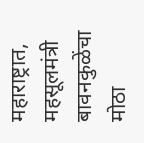महाराष्ट्रात, महसूलमंत्री बावनकुळेंचा मोठा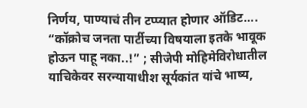निर्णय, पाण्याचं तीन टप्प्यात होणार ऑडिट….
“कॉक्रोच जनता पार्टीच्या विषयाला इतके भावूक होऊन पाहू नका..!” ; सीजेपी मोहिमेविरोधातील याचिकेवर सरन्यायाधीश सूर्यकांत यांचे भाष्य,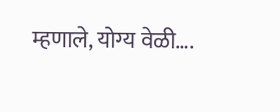म्हणाले, योग्य वेळी….